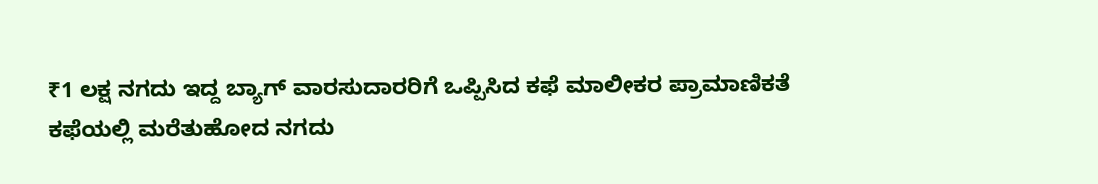₹1 ಲಕ್ಷ ನಗದು ಇದ್ದ ಬ್ಯಾಗ್ ವಾರಸುದಾರರಿಗೆ ಒಪ್ಪಿಸಿದ ಕಫೆ ಮಾಲೀಕರ ಪ್ರಾಮಾಣಿಕತೆ
ಕಫೆಯಲ್ಲಿ ಮರೆತುಹೋದ ನಗದು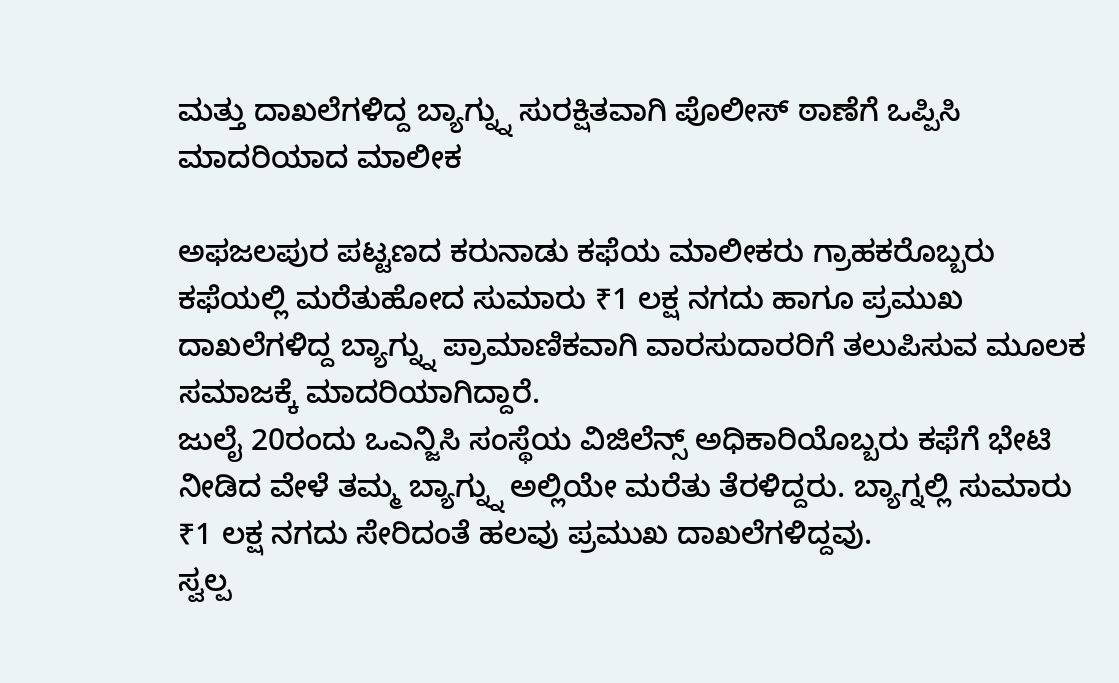ಮತ್ತು ದಾಖಲೆಗಳಿದ್ದ ಬ್ಯಾಗ್ನ್ನು ಸುರಕ್ಷಿತವಾಗಿ ಪೊಲೀಸ್ ಠಾಣೆಗೆ ಒಪ್ಪಿಸಿ ಮಾದರಿಯಾದ ಮಾಲೀಕ

ಅಫಜಲಪುರ ಪಟ್ಟಣದ ಕರುನಾಡು ಕಫೆಯ ಮಾಲೀಕರು ಗ್ರಾಹಕರೊಬ್ಬರು ಕಫೆಯಲ್ಲಿ ಮರೆತುಹೋದ ಸುಮಾರು ₹1 ಲಕ್ಷ ನಗದು ಹಾಗೂ ಪ್ರಮುಖ ದಾಖಲೆಗಳಿದ್ದ ಬ್ಯಾಗ್ನ್ನು ಪ್ರಾಮಾಣಿಕವಾಗಿ ವಾರಸುದಾರರಿಗೆ ತಲುಪಿಸುವ ಮೂಲಕ ಸಮಾಜಕ್ಕೆ ಮಾದರಿಯಾಗಿದ್ದಾರೆ.
ಜುಲೈ 20ರಂದು ಒಎನ್ಜಿಸಿ ಸಂಸ್ಥೆಯ ವಿಜಿಲೆನ್ಸ್ ಅಧಿಕಾರಿಯೊಬ್ಬರು ಕಫೆಗೆ ಭೇಟಿ ನೀಡಿದ ವೇಳೆ ತಮ್ಮ ಬ್ಯಾಗ್ನ್ನು ಅಲ್ಲಿಯೇ ಮರೆತು ತೆರಳಿದ್ದರು. ಬ್ಯಾಗ್ನಲ್ಲಿ ಸುಮಾರು ₹1 ಲಕ್ಷ ನಗದು ಸೇರಿದಂತೆ ಹಲವು ಪ್ರಮುಖ ದಾಖಲೆಗಳಿದ್ದವು.
ಸ್ವಲ್ಪ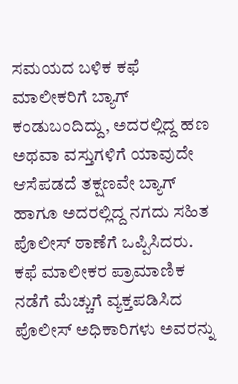ಸಮಯದ ಬಳಿಕ ಕಫೆ ಮಾಲೀಕರಿಗೆ ಬ್ಯಾಗ್ ಕಂಡುಬಂದಿದ್ದು, ಅದರಲ್ಲಿದ್ದ ಹಣ ಅಥವಾ ವಸ್ತುಗಳಿಗೆ ಯಾವುದೇ ಆಸೆಪಡದೆ ತಕ್ಷಣವೇ ಬ್ಯಾಗ್ ಹಾಗೂ ಅದರಲ್ಲಿದ್ದ ನಗದು ಸಹಿತ ಪೊಲೀಸ್ ಠಾಣೆಗೆ ಒಪ್ಪಿಸಿದರು.
ಕಫೆ ಮಾಲೀಕರ ಪ್ರಾಮಾಣಿಕ ನಡೆಗೆ ಮೆಚ್ಚುಗೆ ವ್ಯಕ್ತಪಡಿಸಿದ ಪೊಲೀಸ್ ಅಧಿಕಾರಿಗಳು ಅವರನ್ನು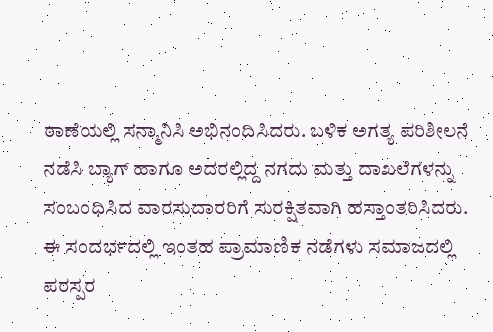ಠಾಣೆಯಲ್ಲಿ ಸನ್ಮಾನಿಸಿ ಅಭಿನಂದಿಸಿದರು. ಬಳಿಕ ಅಗತ್ಯ ಪರಿಶೀಲನೆ ನಡೆಸಿ ಬ್ಯಾಗ್ ಹಾಗೂ ಅದರಲ್ಲಿದ್ದ ನಗದು ಮತ್ತು ದಾಖಲೆಗಳನ್ನು ಸಂಬಂಧಿಸಿದ ವಾರಸುದಾರರಿಗೆ ಸುರಕ್ಷಿತವಾಗಿ ಹಸ್ತಾಂತರಿಸಿದರು.
ಈ ಸಂದರ್ಭದಲ್ಲಿ ಇಂತಹ ಪ್ರಾಮಾಣಿಕ ನಡೆಗಳು ಸಮಾಜದಲ್ಲಿ ಪರಸ್ಪರ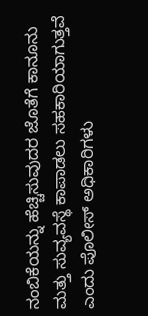ನಂಬಿಕೆಯನ್ನು ಹೆಚ್ಚಿಸುವುದರ ಜೊತೆಗೆ ಕಾನೂನು ಮತ್ತು ಸುವ್ಯವಸ್ಥೆ ಕಾಪಾಡಲು ಸಹಕಾರಿಯಾಗುತ್ತವೆ ಎಂದು ಪೊಲೀಸ್ ಅಧಿಕಾರಿಗಳು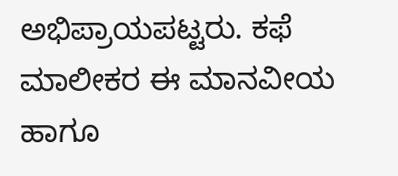ಅಭಿಪ್ರಾಯಪಟ್ಟರು. ಕಫೆ ಮಾಲೀಕರ ಈ ಮಾನವೀಯ ಹಾಗೂ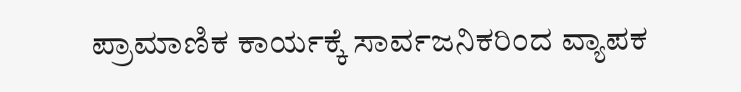ಪ್ರಾಮಾಣಿಕ ಕಾರ್ಯಕ್ಕೆ ಸಾರ್ವಜನಿಕರಿಂದ ವ್ಯಾಪಕ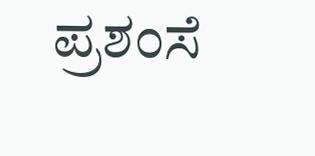ಪ್ರಶಂಸೆ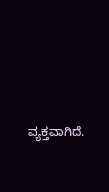ವ್ಯಕ್ತವಾಗಿದೆ.